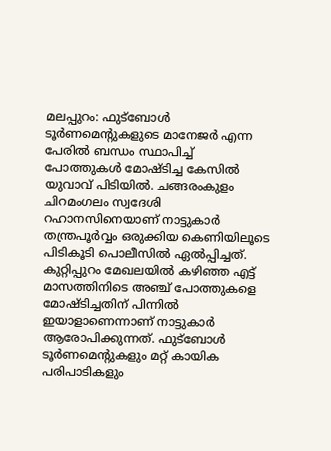മലപ്പുറം: ഫുട്ബോൾ ടൂർണമെന്റുകളുടെ മാനേജർ എന്ന പേരിൽ ബന്ധം സ്ഥാപിച്ച് പോത്തുകൾ മോഷ്ടിച്ച കേസിൽ യുവാവ് പിടിയിൽ. ചങ്ങരംകുളം ചിറമംഗലം സ്വദേശി റഹാനസിനെയാണ് നാട്ടുകാർ തന്ത്രപൂർവ്വം ഒരുക്കിയ കെണിയിലൂടെ പിടികൂടി പൊലീസിൽ ഏൽപ്പിച്ചത്.
കുറ്റിപ്പുറം മേഖലയിൽ കഴിഞ്ഞ എട്ട് മാസത്തിനിടെ അഞ്ച് പോത്തുകളെ മോഷ്ടിച്ചതിന് പിന്നിൽ ഇയാളാണെന്നാണ് നാട്ടുകാർ ആരോപിക്കുന്നത്. ഫുട്ബോൾ ടൂർണമെന്റുകളും മറ്റ് കായിക പരിപാടികളും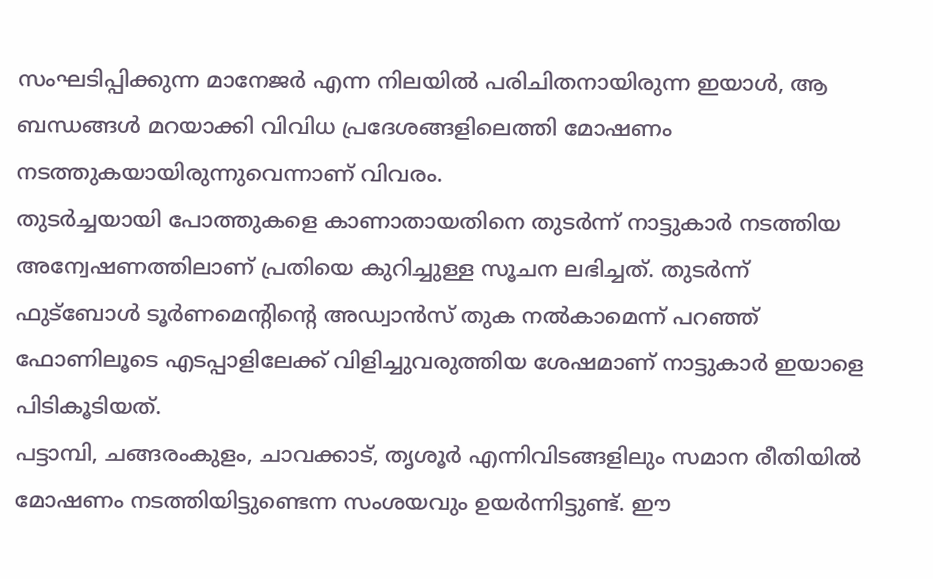സംഘടിപ്പിക്കുന്ന മാനേജർ എന്ന നിലയിൽ പരിചിതനായിരുന്ന ഇയാൾ, ആ ബന്ധങ്ങൾ മറയാക്കി വിവിധ പ്രദേശങ്ങളിലെത്തി മോഷണം നടത്തുകയായിരുന്നുവെന്നാണ് വിവരം.
തുടർച്ചയായി പോത്തുകളെ കാണാതായതിനെ തുടർന്ന് നാട്ടുകാർ നടത്തിയ അന്വേഷണത്തിലാണ് പ്രതിയെ കുറിച്ചുള്ള സൂചന ലഭിച്ചത്. തുടർന്ന് ഫുട്ബോൾ ടൂർണമെന്റിന്റെ അഡ്വാൻസ് തുക നൽകാമെന്ന് പറഞ്ഞ് ഫോണിലൂടെ എടപ്പാളിലേക്ക് വിളിച്ചുവരുത്തിയ ശേഷമാണ് നാട്ടുകാർ ഇയാളെ പിടികൂടിയത്.
പട്ടാമ്പി, ചങ്ങരംകുളം, ചാവക്കാട്, തൃശൂർ എന്നിവിടങ്ങളിലും സമാന രീതിയിൽ മോഷണം നടത്തിയിട്ടുണ്ടെന്ന സംശയവും ഉയർന്നിട്ടുണ്ട്. ഈ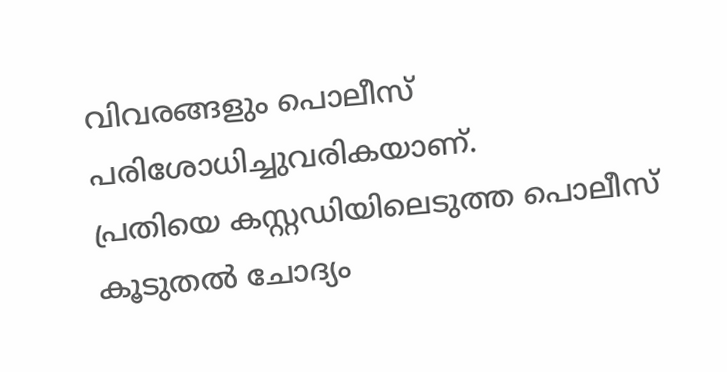വിവരങ്ങളും പൊലീസ് പരിശോധിച്ചുവരികയാണ്.
പ്രതിയെ കസ്റ്റഡിയിലെടുത്ത പൊലീസ് കൂടുതൽ ചോദ്യം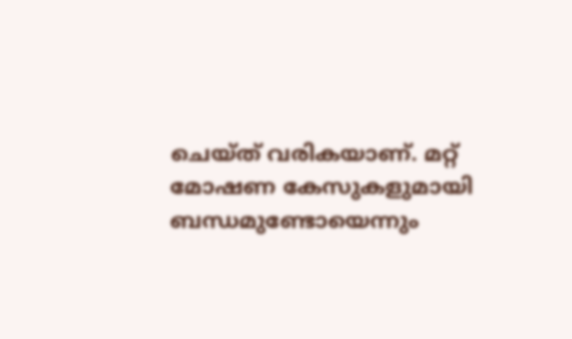ചെയ്ത് വരികയാണ്. മറ്റ് മോഷണ കേസുകളുമായി ബന്ധമുണ്ടോയെന്നും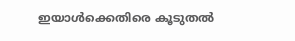ഇയാൾക്കെതിരെ കൂടുതൽ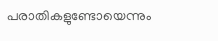പരാതികളുണ്ടോയെന്നും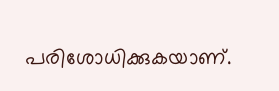പരിശോധിക്കുകയാണ്.